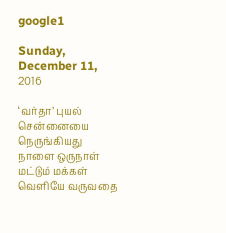google1

Sunday, December 11, 2016

‘வர்தா’ புயல் சென்னையை நெருங்கியது நாளை ஒருநாள் மட்டும் மக்கள் வெளியே வருவதை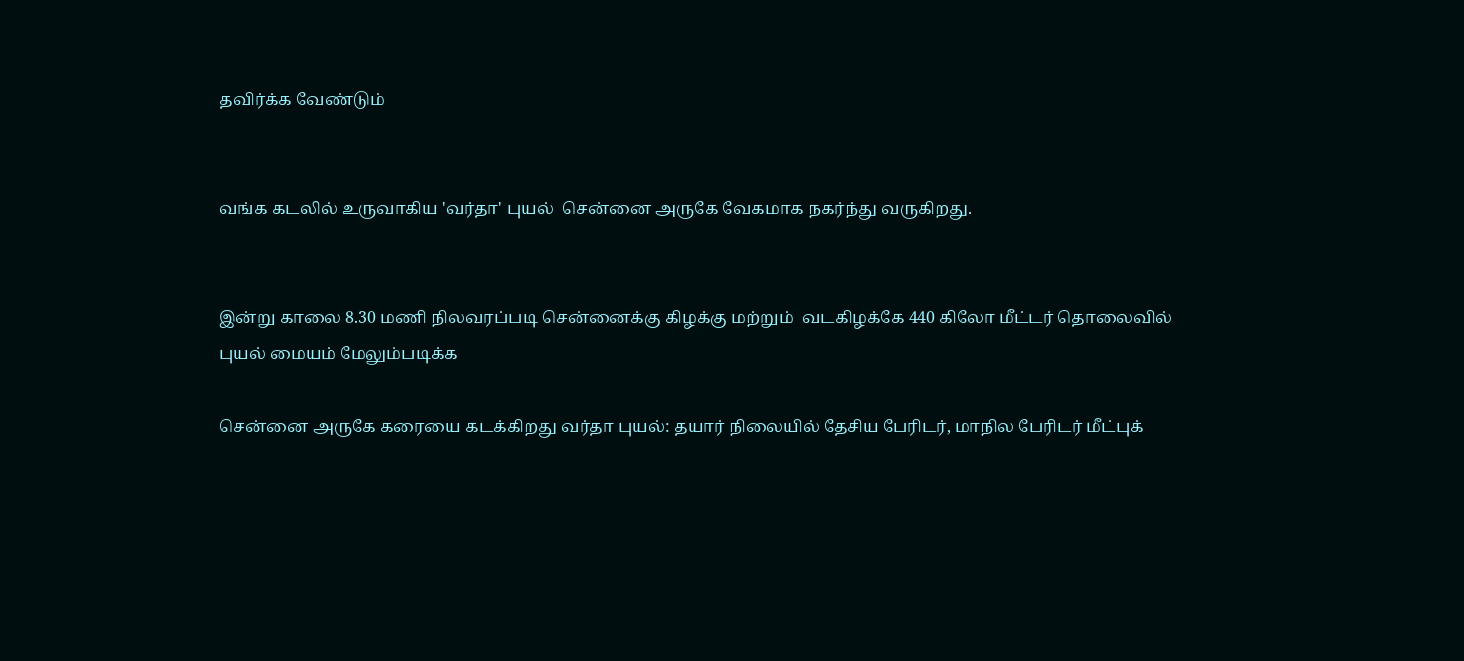தவிர்க்க வேண்டும்


வங்க கடலில் உருவாகிய 'வர்தா' புயல்  சென்னை அருகே வேகமாக நகர்ந்து வருகிறது.


இன்று காலை 8.30 மணி நிலவரப்படி சென்னைக்கு கிழக்கு மற்றும்  வடகிழக்கே 440 கிலோ மீட்டர் தொலைவில் புயல் மையம் மேலும்படிக்க

சென்னை அருகே கரையை கடக்கிறது வர்தா புயல்: தயார் நிலையில் தேசிய பேரிடர், மாநில பேரிடர் மீட்புக்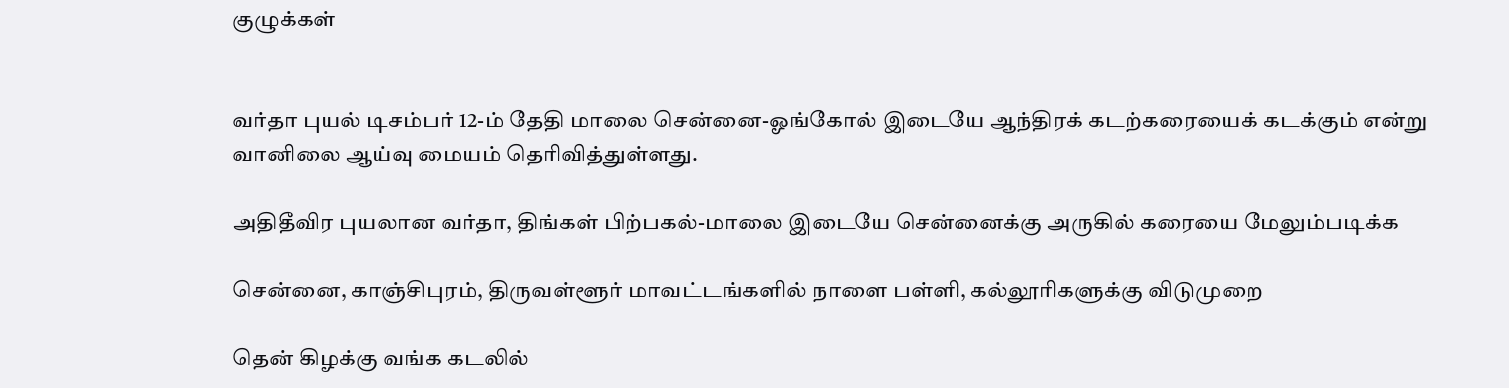குழுக்கள்


வர்தா புயல் டிசம்பர் 12-ம் தேதி மாலை சென்னை-ஓங்கோல் இடையே ஆந்திரக் கடற்கரையைக் கடக்கும் என்று வானிலை ஆய்வு மையம் தெரிவித்துள்ளது.

அதிதீவிர புயலான வர்தா, திங்கள் பிற்பகல்-மாலை இடையே சென்னைக்கு அருகில் கரையை மேலும்படிக்க

சென்னை, காஞ்சிபுரம், திருவள்ளூர் மாவட்டங்களில் நாளை பள்ளி, கல்லூரிகளுக்கு விடுமுறை

தென் கிழக்கு வங்க கடலில்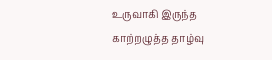உருவாகி இருந்த காற்றழுத்த தாழ்வு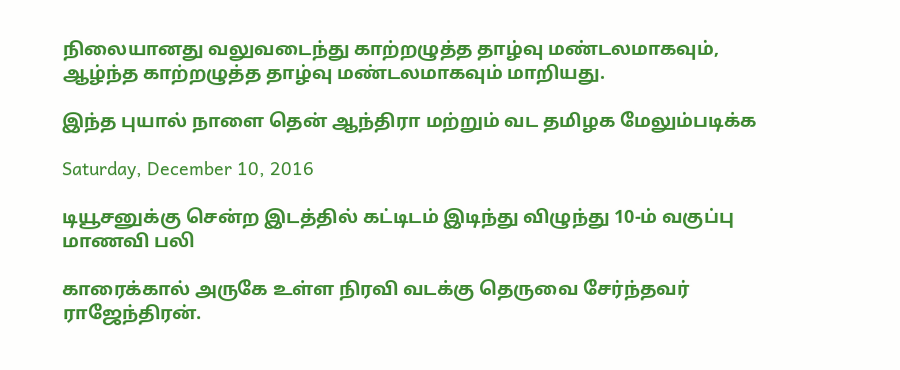நிலையானது வலுவடைந்து காற்றழுத்த தாழ்வு மண்டலமாகவும், ஆழ்ந்த காற்றழுத்த தாழ்வு மண்டலமாகவும் மாறியது.

இந்த புயால் நாளை தென் ஆந்திரா மற்றும் வட தமிழக மேலும்படிக்க

Saturday, December 10, 2016

டியூசனுக்கு சென்ற இடத்தில் கட்டிடம் இடிந்து விழுந்து 10-ம் வகுப்பு மாணவி பலி

காரைக்கால் அருகே உள்ள நிரவி வடக்கு தெருவை சேர்ந்தவர் ராஜேந்திரன்.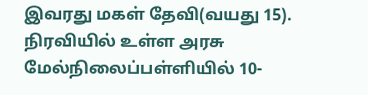இவரது மகள் தேவி(வயது 15). நிரவியில் உள்ள அரசு மேல்நிலைப்பள்ளியில் 10-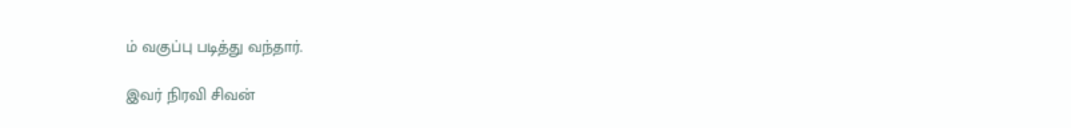ம் வகுப்பு படித்து வந்தார்.

இவர் நிரவி சிவன்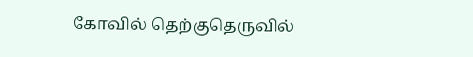கோவில் தெற்குதெருவில்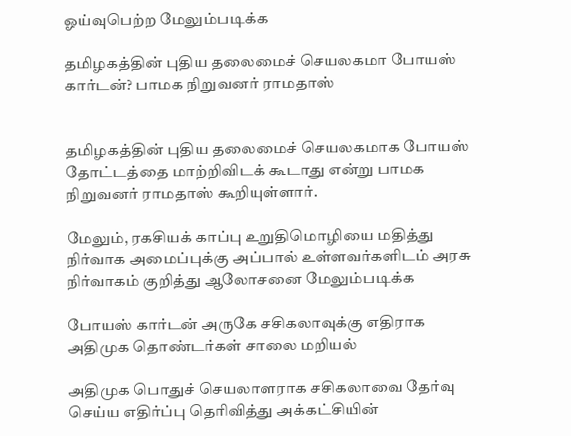ஓய்வுபெற்ற மேலும்படிக்க

தமிழகத்தின் புதிய தலைமைச் செயலகமா போயஸ் கார்டன்? பாமக நிறுவனர் ராமதாஸ்


தமிழகத்தின் புதிய தலைமைச் செயலகமாக போயஸ் தோட்டத்தை மாற்றிவிடக் கூடாது என்று பாமக நிறுவனர் ராமதாஸ் கூறியுள்ளார்.

மேலும், ரகசியக் காப்பு உறுதிமொழியை மதித்து நிர்வாக அமைப்புக்கு அப்பால் உள்ளவர்களிடம் அரசு நிர்வாகம் குறித்து ஆலோசனை மேலும்படிக்க

போயஸ் கார்டன் அருகே சசிகலாவுக்கு எதிராக அதிமுக தொண்டர்கள் சாலை மறியல்

அதிமுக பொதுச் செயலாளராக சசிகலாவை தேர்வு செய்ய எதிர்ப்பு தெரிவித்து அக்கட்சியின்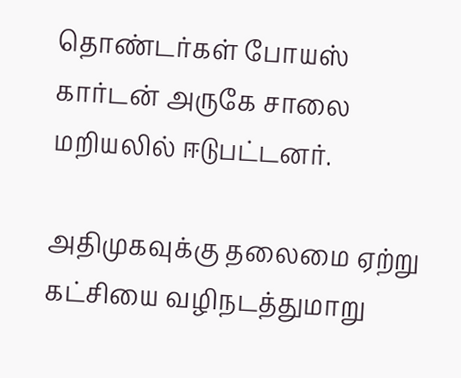தொண்டர்கள் போயஸ் கார்டன் அருகே சாலை மறியலில் ஈடுபட்டனர்.

அதிமுகவுக்கு தலைமை ஏற்று கட்சியை வழிநடத்துமாறு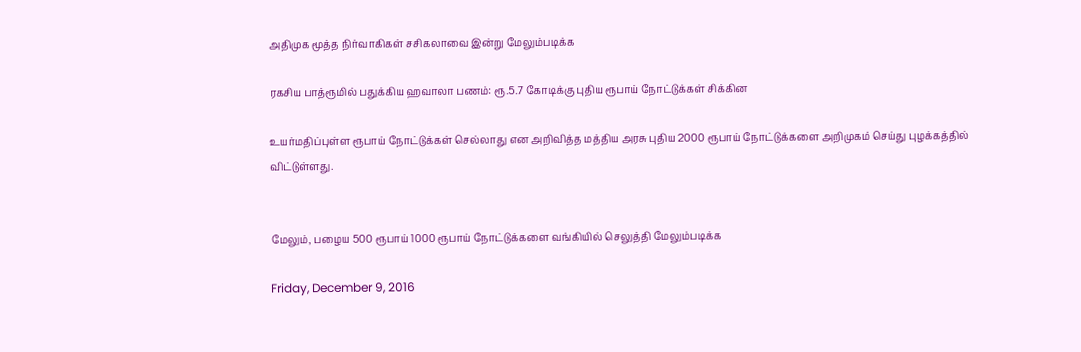அதிமுக மூத்த நிர்வாகிகள் சசிகலாவை இன்று மேலும்படிக்க

ரகசிய பாத்ரூமில் பதுக்கிய ஹவாலா பணம்: ரூ.5.7 கோடிக்கு புதிய ரூபாய் நோட்டுக்கள் சிக்கின

உயர்மதிப்புள்ள ரூபாய் நோட்டுக்கள் செல்லாது என அறிவித்த மத்திய அரசு புதிய 2000 ரூபாய் நோட்டுக்களை அறிமுகம் செய்து புழக்கத்தில் விட்டுள்ளது.


மேலும், பழைய 500 ரூபாய் 1000 ரூபாய் நோட்டுக்களை வங்கியில் செலுத்தி மேலும்படிக்க

Friday, December 9, 2016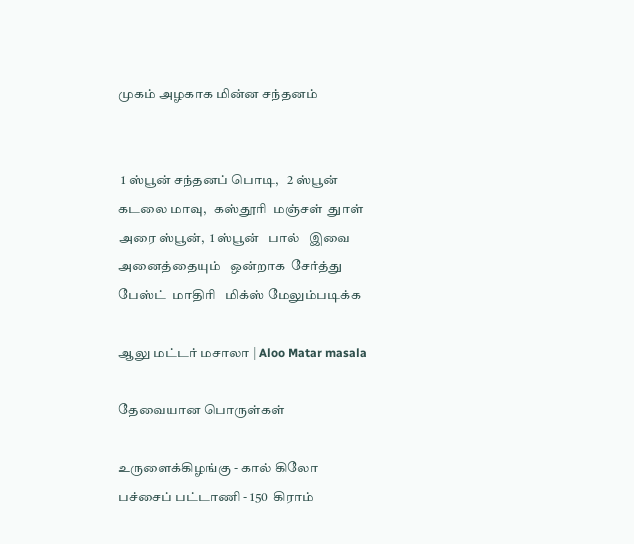முகம் அழகாக மின்ன சந்தனம்


 1 ஸ்பூன் சந்தனப் பொடி,   2 ஸ்பூன் கடலை மாவு,   கஸ்தூரி  மஞ்சள்  துாள்  அரை ஸ்பூன்,  1 ஸ்பூன்   பால்   இவை அனைத்தையும்   ஒன்றாக  சேர்த்து  பேஸ்ட்  மாதிரி   மிக்ஸ் மேலும்படிக்க

ஆலு மட்டர் மசாலா | Aloo Matar masala

தேவையான பொருள்கள்

உருளைக்கிழங்கு - கால் கிலோ
பச்சைப் பட்டாணி - 150  கிராம்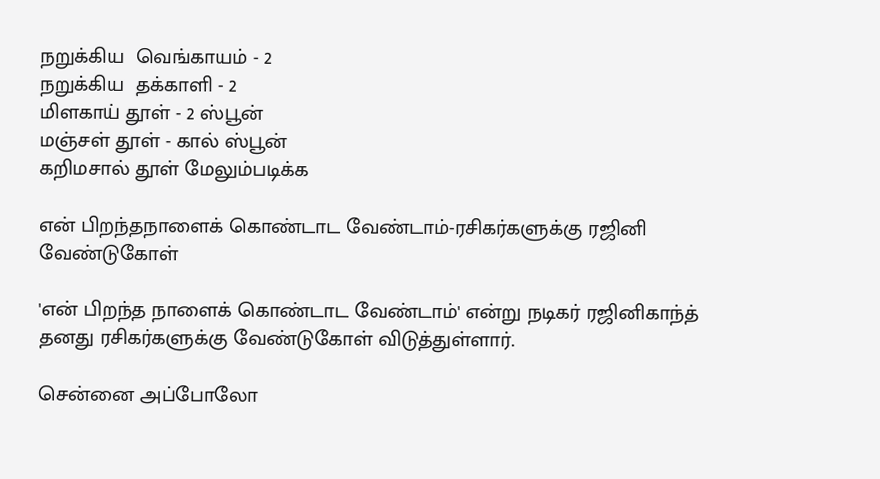நறுக்கிய  வெங்காயம் - 2
நறுக்கிய  தக்காளி - 2
மிளகாய் தூள் - 2 ஸ்பூன்
மஞ்சள் தூள் - கால் ஸ்பூன்
கறிமசால் தூள் மேலும்படிக்க

என் பிறந்தநாளைக் கொண்டாட வேண்டாம்-ரசிகர்களுக்கு ரஜினி வேண்டுகோள்

'என் பிறந்த நாளைக் கொண்டாட வேண்டாம்' என்று நடிகர் ரஜினிகாந்த் தனது ரசிகர்களுக்கு வேண்டுகோள் விடுத்துள்ளார்.

சென்னை அப்போலோ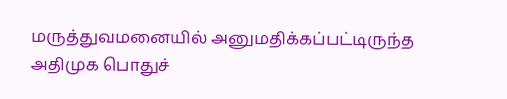மருத்துவமனையில் அனுமதிக்கப்பட்டிருந்த அதிமுக பொதுச்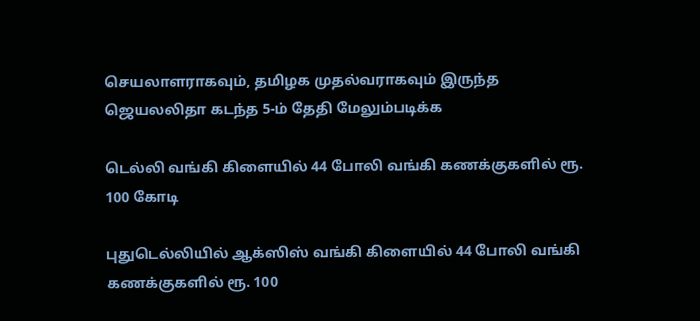செயலாளராகவும், தமிழக முதல்வராகவும் இருந்த ஜெயலலிதா கடந்த 5-ம் தேதி மேலும்படிக்க

டெல்லி வங்கி கிளையில் 44 போலி வங்கி கணக்குகளில் ரூ. 100 கோடி

புதுடெல்லியில் ஆக்ஸிஸ் வங்கி கிளையில் 44 போலி வங்கி கணக்குகளில் ரூ. 100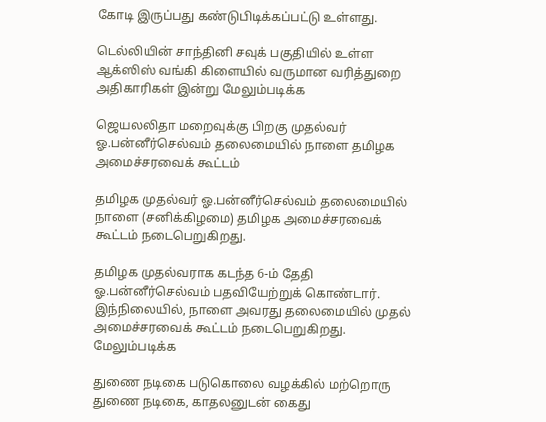கோடி இருப்பது கண்டுபிடிக்கப்பட்டு உள்ளது.

டெல்லியின் சாந்தினி சவுக் பகுதியில் உள்ள ஆக்ஸிஸ் வங்கி கிளையில் வருமான வரித்துறை அதிகாரிகள் இன்று மேலும்படிக்க

ஜெயலலிதா மறைவுக்கு பிறகு முதல்வர் ஓ.பன்னீர்செல்வம் தலைமையில் நாளை தமிழக அமைச்சரவைக் கூட்டம்

தமிழக முதல்வர் ஓ.பன்னீர்செல்வம் தலைமையில் நாளை (சனிக்கிழமை) தமிழக அமைச்சரவைக் கூட்டம் நடைபெறுகிறது.

தமிழக முதல்வராக கடந்த 6-ம் தேதி ஓ.பன்னீர்செல்வம் பதவியேற்றுக் கொண்டார். இந்நிலையில், நாளை அவரது தலைமையில் முதல் அமைச்சரவைக் கூட்டம் நடைபெறுகிறது. மேலும்படிக்க

துணை நடிகை படுகொலை வழக்கில் மற்றொரு துணை நடிகை, காதலனுடன் கைது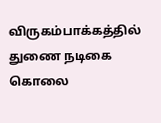விருகம்பாக்கத்தில் துணை நடிகை கொலை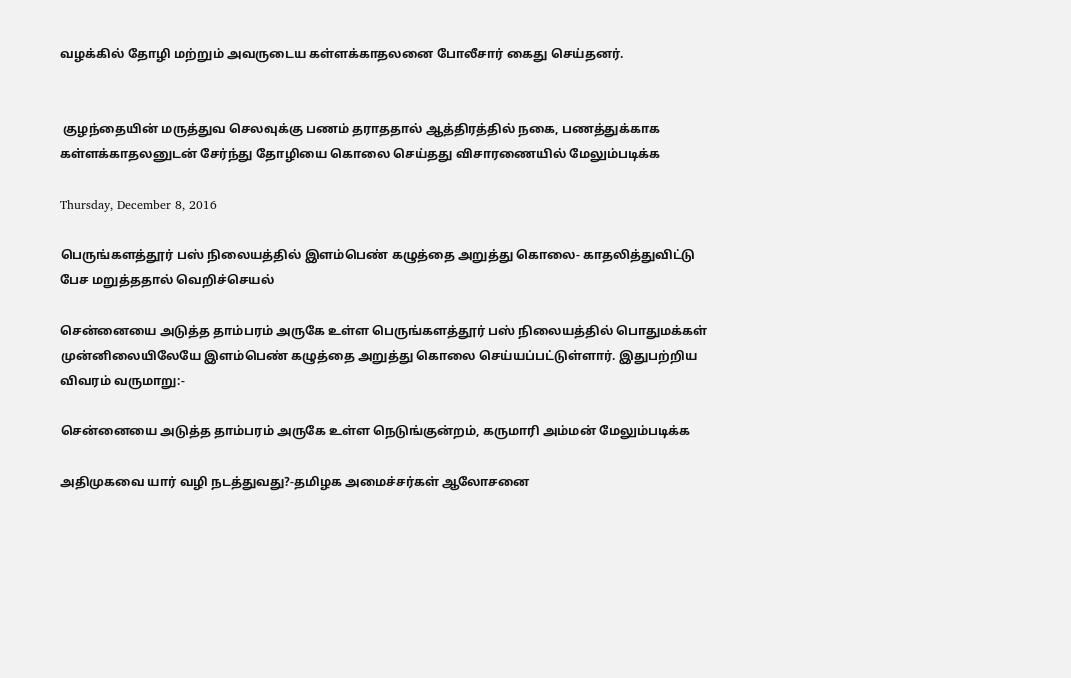வழக்கில் தோழி மற்றும் அவருடைய கள்ளக்காதலனை போலீசார் கைது செய்தனர்.


 குழந்தையின் மருத்துவ செலவுக்கு பணம் தராததால் ஆத்திரத்தில் நகை, பணத்துக்காக கள்ளக்காதலனுடன் சேர்ந்து தோழியை கொலை செய்தது விசாரணையில் மேலும்படிக்க

Thursday, December 8, 2016

பெருங்களத்தூர் பஸ் நிலையத்தில் இளம்பெண் கழுத்தை அறுத்து கொலை- காதலித்துவிட்டு பேச மறுத்ததால் வெறிச்செயல்

சென்னையை அடுத்த தாம்பரம் அருகே உள்ள பெருங்களத்தூர் பஸ் நிலையத்தில் பொதுமக்கள் முன்னிலையிலேயே இளம்பெண் கழுத்தை அறுத்து கொலை செய்யப்பட்டுள்ளார். இதுபற்றிய விவரம் வருமாறு:-

சென்னையை அடுத்த தாம்பரம் அருகே உள்ள நெடுங்குன்றம், கருமாரி அம்மன் மேலும்படிக்க

அதிமுகவை யார் வழி நடத்துவது?-தமிழக அமைச்சர்கள் ஆலோசனை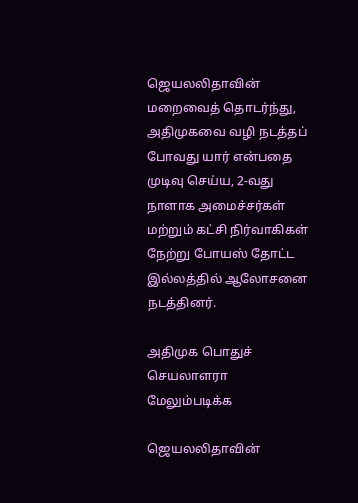ஜெயலலிதாவின் மறைவைத் தொடர்ந்து, அதிமுகவை வழி நடத்தப் போவது யார் என்பதை முடிவு செய்ய, 2-வது நாளாக அமைச்சர்கள் மற்றும் கட்சி நிர்வாகிகள் நேற்று போயஸ் தோட்ட இல்லத்தில் ஆலோசனை நடத்தினர்.

அதிமுக பொதுச் செயலாளரா மேலும்படிக்க

ஜெயலலிதாவின்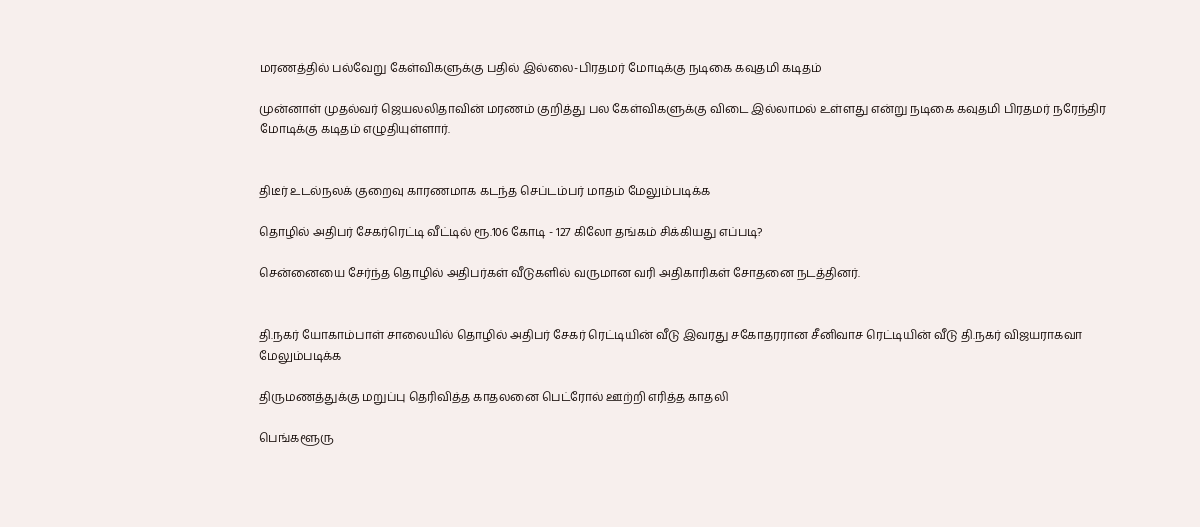மரணத்தில் பல்வேறு கேள்விகளுக்கு பதில் இல்லை-பிரதமர் மோடிக்கு நடிகை கவுதமி கடிதம்

முன்னாள் முதல்வர் ஜெயலலிதாவின் மரணம் குறித்து பல கேள்விகளுக்கு விடை இல்லாமல் உள்ளது என்று நடிகை கவுதமி பிரதமர் நரேந்திர மோடிக்கு கடிதம் எழுதியுள்ளார்.


திடீர் உடல்நலக் குறைவு காரணமாக கடந்த செப்டம்பர் மாதம் மேலும்படிக்க

தொழில் அதிபர் சேகர்ரெட்டி வீட்டில் ரூ.106 கோடி - 127 கிலோ தங்கம் சிக்கியது எப்படி?

சென்னையை சேர்ந்த தொழில் அதிபர்கள் வீடுகளில் வருமான வரி அதிகாரிகள் சோதனை நடத்தினர்.


தி.நகர் யோகாம்பாள் சாலையில் தொழில் அதிபர் சேகர் ரெட்டியின் வீடு இவரது சகோதரரான சீனிவாச ரெட்டியின் வீடு தி.நகர் விஜயராகவா மேலும்படிக்க

திருமணத்துக்கு மறுப்பு தெரிவித்த காதலனை பெட்ரோல் ஊற்றி எரித்த காதலி

பெங்களூரு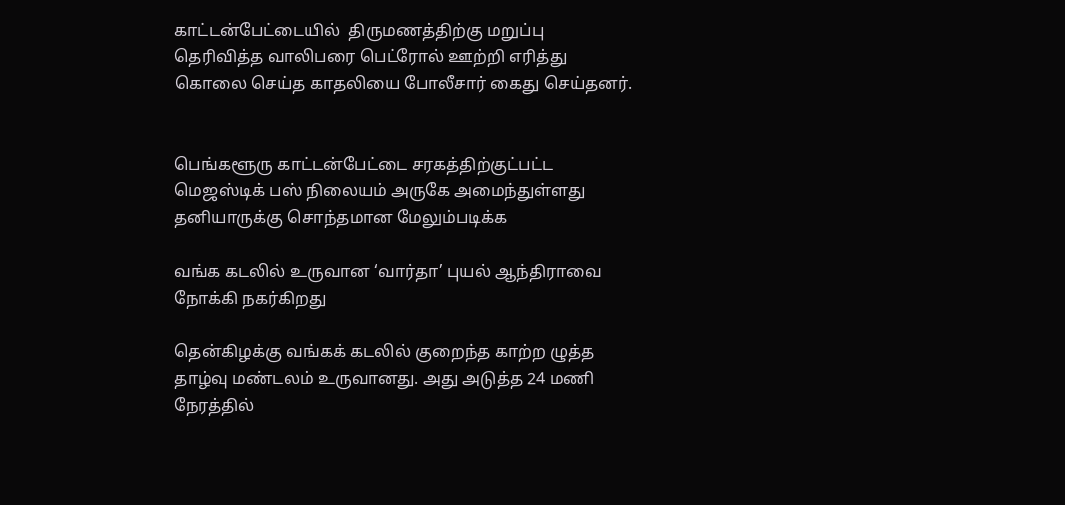காட்டன்பேட்டையில்  திருமணத்திற்கு மறுப்பு தெரிவித்த வாலிபரை பெட்ரோல் ஊற்றி எரித்து கொலை செய்த காதலியை போலீசார் கைது செய்தனர்.


பெங்களூரு காட்டன்பேட்டை சரகத்திற்குட்பட்ட மெஜஸ்டிக் பஸ் நிலையம் அருகே அமைந்துள்ளது தனியாருக்கு சொந்தமான மேலும்படிக்க

வங்க கடலில் உருவான ‘வார்தா’ புயல் ஆந்திராவை நோக்கி நகர்கிறது

தென்கிழக்கு வங்கக் கடலில் குறைந்த காற்ற ழுத்த தாழ்வு மண்டலம் உருவானது. அது அடுத்த 24 மணி நேரத்தில்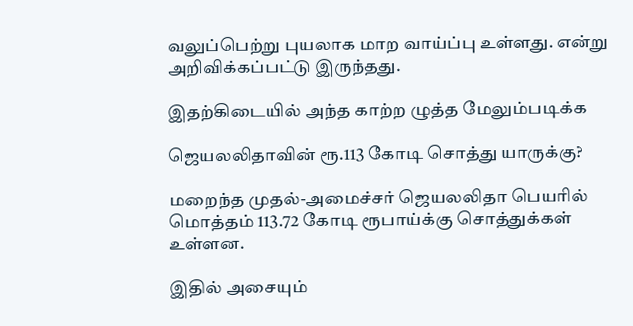வலுப்பெற்று புயலாக மாற வாய்ப்பு உள்ளது. என்று அறிவிக்கப்பட்டு இருந்தது.

இதற்கிடையில் அந்த காற்ற ழுத்த மேலும்படிக்க

ஜெயலலிதாவின் ரூ.113 கோடி சொத்து யாருக்கு?

மறைந்த முதல்-அமைச்சர் ஜெயலலிதா பெயரில் மொத்தம் 113.72 கோடி ரூபாய்க்கு சொத்துக்கள் உள்ளன.

இதில் அசையும்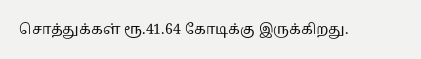சொத்துக்கள் ரூ.41.64 கோடிக்கு இருக்கிறது.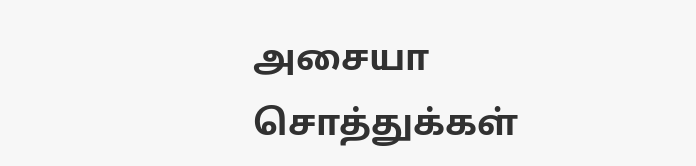அசையா சொத்துக்கள்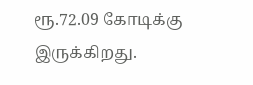ரூ.72.09 கோடிக்கு இருக்கிறது.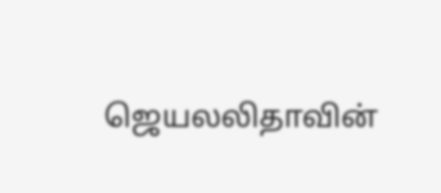ஜெயலலிதாவின்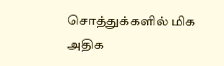சொத்துக்களில் மிக அதிக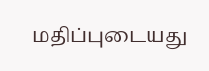மதிப்புடையது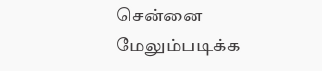சென்னை மேலும்படிக்க